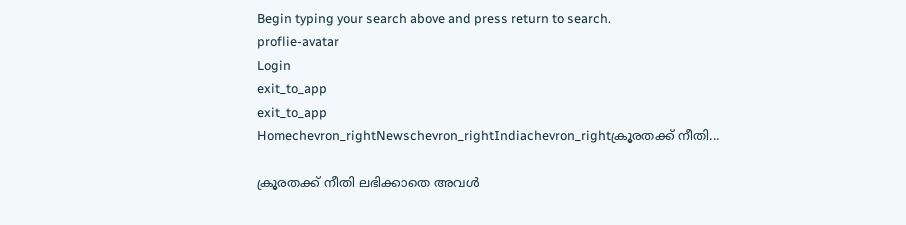Begin typing your search above and press return to search.
proflie-avatar
Login
exit_to_app
exit_to_app
Homechevron_rightNewschevron_rightIndiachevron_rightക്രൂരതക്ക് നീതി...

ക്രൂരതക്ക് നീതി ലഭിക്കാതെ അവൾ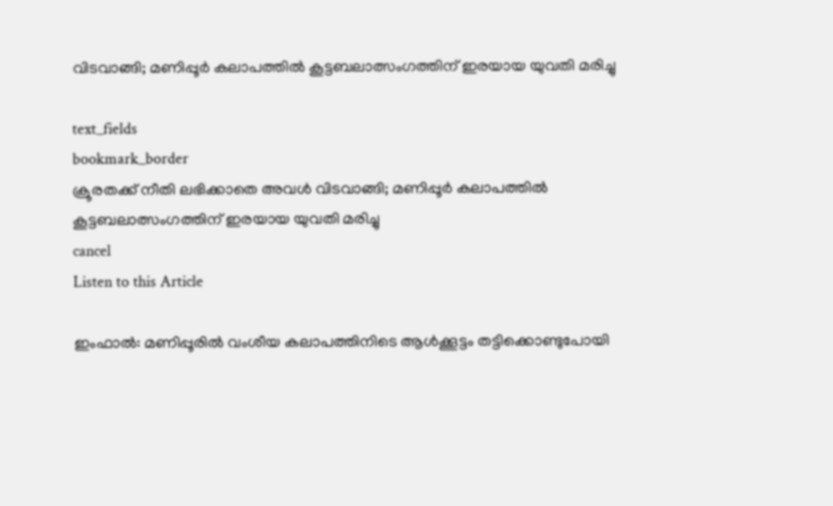വിടവാങ്ങി; മണിപ്പൂർ കലാപത്തിൽ കൂട്ടബലാത്സംഗത്തിന് ഇരയായ യുവതി മരിച്ചു

text_fields
bookmark_border
ക്രൂരതക്ക് നീതി ലഭിക്കാതെ അവൾ വിടവാങ്ങി; മണിപ്പൂർ കലാപത്തിൽ കൂട്ടബലാത്സംഗത്തിന് ഇരയായ യുവതി മരിച്ചു
cancel
Listen to this Article

ഇംഫാൽ: മണിപ്പൂരിൽ വംശീയ കലാപത്തിനിടെ ആൾക്കൂട്ടം തട്ടിക്കൊണ്ടുപോയി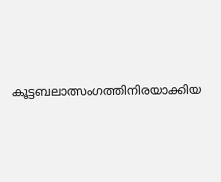കൂട്ടബലാത്സംഗത്തിനിരയാക്കിയ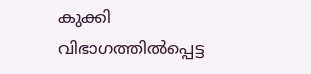കുക്കി വിഭാഗത്തിൽപ്പെട്ട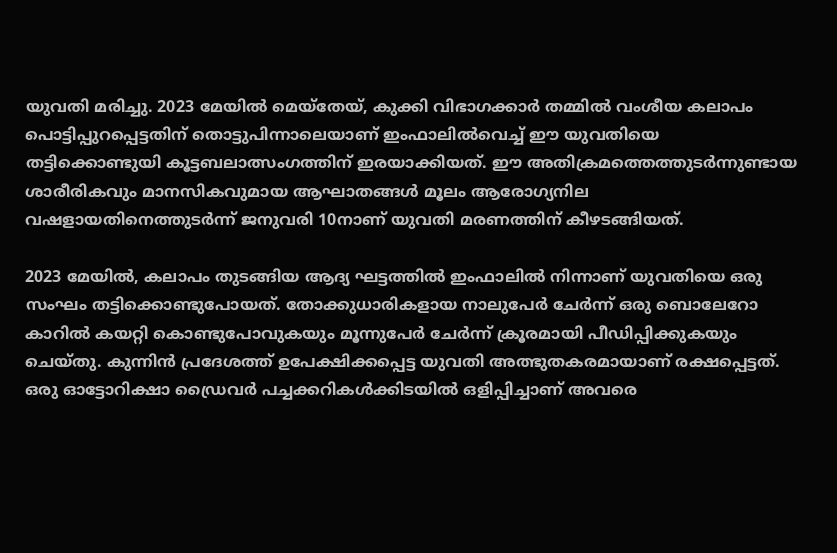യുവതി മരിച്ചു. 2023 മേയിൽ മെയ്തേയ്, കുക്കി വിഭാഗക്കാർ തമ്മിൽ വംശീയ കലാപം പൊട്ടിപ്പുറപ്പെട്ടതിന് തൊട്ടുപിന്നാലെയാണ് ഇംഫാലിൽവെച്ച് ഈ യുവതിയെ തട്ടിക്കൊണ്ടുയി കൂട്ടബലാത്സംഗത്തിന് ഇരയാക്കിയത്. ഈ അതിക്രമത്തെത്തുടർന്നുണ്ടായ ശാരീരികവും മാനസികവുമായ ആഘാതങ്ങൾ മൂലം ആരോഗ്യനില വഷളായതിനെത്തുടർന്ന് ജനുവരി 10നാണ് യുവതി മരണത്തിന് കീഴടങ്ങിയത്.

2023 മേയിൽ, കലാപം തുടങ്ങിയ ആദ്യ ഘട്ടത്തിൽ ഇംഫാലിൽ നിന്നാണ് യുവതിയെ ഒരു സംഘം തട്ടിക്കൊണ്ടുപോയത്. തോക്കുധാരികളായ നാലുപേർ ചേർന്ന് ഒരു ബൊലേറോ കാറിൽ കയറ്റി കൊണ്ടുപോവുകയും മൂന്നുപേർ ചേർന്ന് ക്രൂരമായി പീഡിപ്പിക്കുകയും ചെയ്തു. കുന്നിൻ പ്രദേശത്ത് ഉപേക്ഷിക്കപ്പെട്ട യുവതി അത്ഭുതകരമായാണ് രക്ഷപ്പെട്ടത്. ഒരു ഓട്ടോറിക്ഷാ ഡ്രൈവർ പച്ചക്കറികൾക്കിടയിൽ ഒളിപ്പിച്ചാണ് അവരെ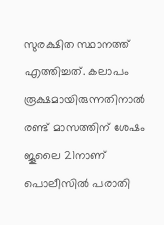സുരക്ഷിത സ്ഥാനത്ത് എത്തിച്ചത്. കലാപം രൂക്ഷമായിരുന്നതിനാൽ രണ്ട് മാസത്തിന് ശേഷം ജൂലൈ 21നാണ് പൊലീസിൽ പരാതി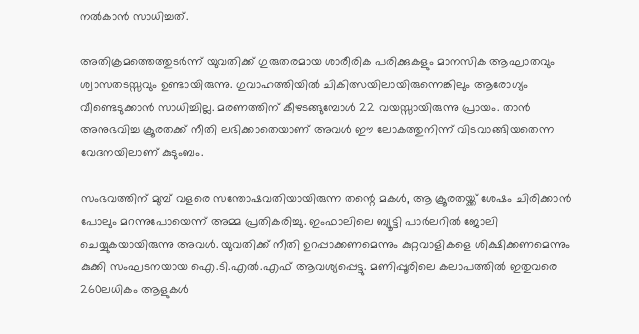നൽകാൻ സാധിച്ചത്.

അതിക്രമത്തെത്തുടർന്ന് യുവതിക്ക് ഗുരുതരമായ ശാരീരിക പരിക്കുകളും മാനസിക ആഘാതവും ശ്വാസതടസ്സവും ഉണ്ടായിരുന്നു. ഗുവാഹത്തിയിൽ ചികിത്സയിലായിരുന്നെങ്കിലും ആരോഗ്യം വീണ്ടെടുക്കാൻ സാധിച്ചില്ല. മരണത്തിന് കീഴടങ്ങുമ്പോൾ 22 വയസ്സായിരുന്നു പ്രായം. താൻ അനുഭവിച്ച ക്രൂരതക്ക് നീതി ലഭിക്കാതെയാണ് അവൾ ഈ ലോകത്തുനിന്ന് വിടവാങ്ങിയതെന്ന വേദനയിലാണ് കുടുംബം.

സംഭവത്തിന് മുമ്പ് വളരെ സന്തോഷവതിയായിരുന്ന തന്റെ മകൾ, ആ ക്രൂരതയ്ക്ക് ശേഷം ചിരിക്കാൻ പോലും മറന്നുപോയെന്ന് അമ്മ പ്രതികരിച്ചു. ഇംഫാലിലെ ബ്യൂട്ടി പാർലറിൽ ജോലി ചെയ്യുകയായിരുന്നു അവൾ. യുവതിക്ക് നീതി ഉറപ്പാക്കണമെന്നും കുറ്റവാളികളെ ശിക്ഷിക്കണമെന്നും കുക്കി സംഘടനയായ ഐ.ടി.എൽ.എഫ് ആവശ്യപ്പെട്ടു. മണിപ്പൂരിലെ കലാപത്തിൽ ഇതുവരെ 260ലധികം ആളുകൾ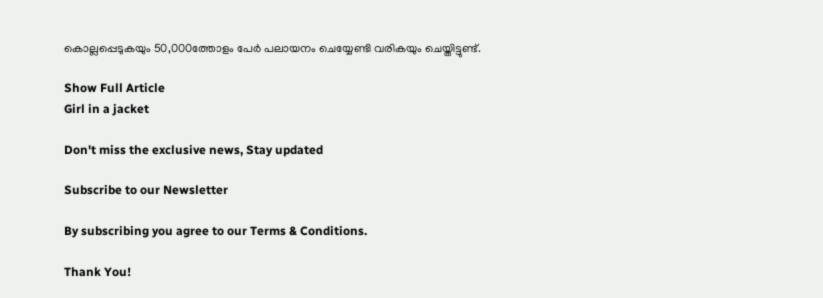കൊല്ലപ്പെടുകയും 50,000ത്തോളം പേർ പലായനം ചെയ്യേണ്ടി വരികയും ചെയ്തിട്ടുണ്ട്.

Show Full Article
Girl in a jacket

Don't miss the exclusive news, Stay updated

Subscribe to our Newsletter

By subscribing you agree to our Terms & Conditions.

Thank You!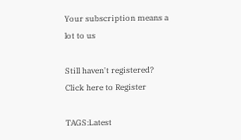Your subscription means a lot to us

Still haven't registered? Click here to Register

TAGS:Latest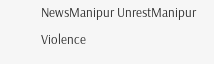NewsManipur UnrestManipur Violence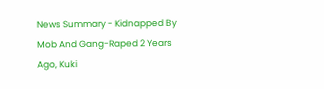News Summary - Kidnapped By Mob And Gang-Raped 2 Years Ago, Kuki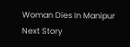Woman Dies In Manipur
Next Story